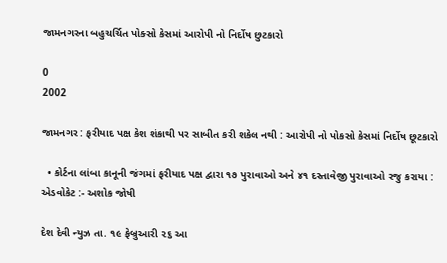જામનગરના બહુચર્ચિત પોક્સો કેસમાં આરોપી નો નિર્દોષ છુટકારો

0
2002

જામનગર : ફરીયાદ પક્ષ કેશ શંકાથી પર સાબીત કરી શકેલ નથી : આરોપી નો પોકસો કેસમાં નિર્દોષ છૂટકારો

  • કોર્ટના લાંબા કાનૂની જંગમાં ફરીયાદ પક્ષ દ્વારા ૧૭ પુરાવાઓ અને ૪૧ દસ્તાવેજી પુરાવાઓ રજુ કરાયા : એડવોકેટ :- અશોક જોષી

દેશ દેવી ન્યુઝ તા. ૧૯ ફેબ્રુઆરી ૨૬ આ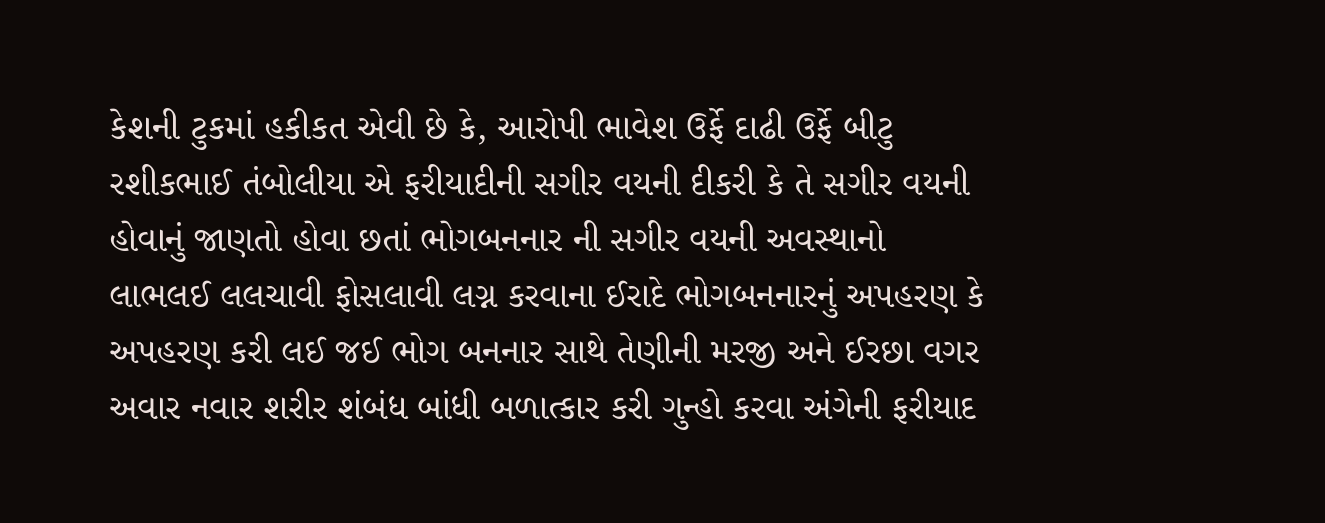કેશની ટુકમાં હકીકત એવી છે કે, આરોપી ભાવેશ ઉર્ફે દાઢી ઉર્ફે બીટુ રશીકભાઈ તંબોલીયા એ ફરીયાદીની સગીર વયની દીકરી કે તે સગીર વયની હોવાનું જાણતો હોવા છતાં ભોગબનનાર ની સગીર વયની અવસ્થાનો લાભલઈ લલચાવી ફોસલાવી લગ્ન કરવાના ઈરાદે ભોગબનનારનું અપહરણ કે અપહરણ કરી લઈ જઈ ભોગ બનનાર સાથે તેણીની મરજી અને ઈરછા વગર અવાર નવાર શરીર શંબંધ બાંધી બળાત્કાર કરી ગુન્હો કરવા અંગેની ફરીયાદ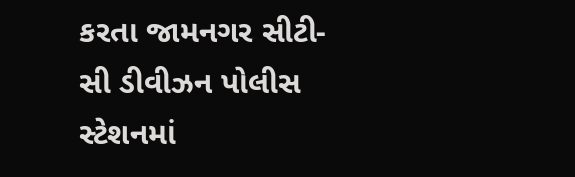કરતા જામનગર સીટી- સી ડીવીઝન પોલીસ સ્ટેશનમાં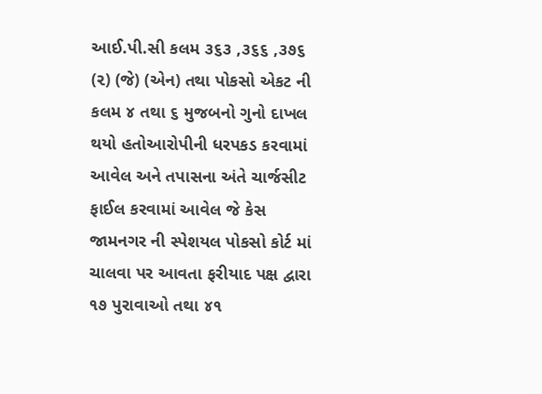આઈ.પી.સી કલમ ૩૬૩ ,૩૬૬ ,૩૭૬ (૨) (જે) (એન) તથા પોકસો એકટ ની કલમ ૪ તથા ૬ મુજબનો ગુનો દાખલ થયો હતોઆરોપીની ધરપકડ કરવામાં આવેલ અને તપાસના અંતે ચાર્જસીટ ફાઈલ કરવામાં આવેલ જે કેસ જામનગર ની સ્પેશયલ પોકસો કોર્ટ માં ચાલવા પર આવતા ફરીયાદ પક્ષ દ્વારા ૧૭ પુરાવાઓ તથા ૪૧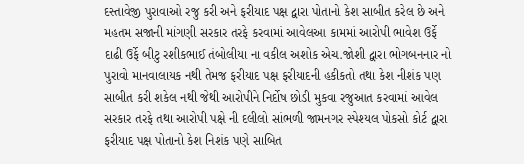દસ્તાવેજી પુરાવાઓ રજુ કરી અને ફરીયાદ પક્ષ દ્વારા પોતાનો કેશ સાબીત કરેલ છે અને મહતમ સજાની માંગણી સરકાર તરફે કરવામાં આવેલઆ કામમાં આરોપી ભાવેશ ઉર્ફે દાઢી ઉર્ફે બીટુ રશીકભાઈ તંબોલીયા ના વકીલ અશોક એચ.જોશી દ્વારા ભોગબનનાર નો પુરાવો માનવાલાયક નથી તેમજ ફરીયાદ પક્ષ ફરીયાદની હકીકતો તથા કેશ નીશંક પણ સાબીત કરી શકેલ નથી જેથી આરોપીને નિર્દોષ છોડી મુકવા રજુઆત કરવામાં આવેલ સરકાર તરફે તથા આરોપી પક્ષે ની દલીલો સાંભળી જામનગર સ્પેશ્યલ પોકસો કોર્ટ દ્વારા ફરીયાદ પક્ષ પોતાનો કેશ નિશંક પણે સાબિત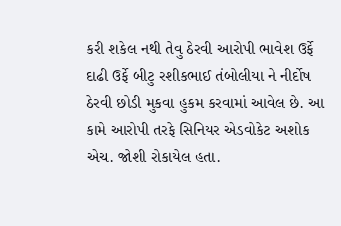કરી શકેલ નથી તેવુ ઠેરવી આરોપી ભાવેશ ઉર્ફે દાઢી ઉર્ફે બીટુ રશીકભાઈ તંબોલીયા ને નીર્દોષ ઠેરવી છોડી મુકવા હુકમ કરવામાં આવેલ છે. આ કામે આરોપી તરફે સિનિયર એડવોકેટ અશોક એચ. જોશી રોકાયેલ હતા.